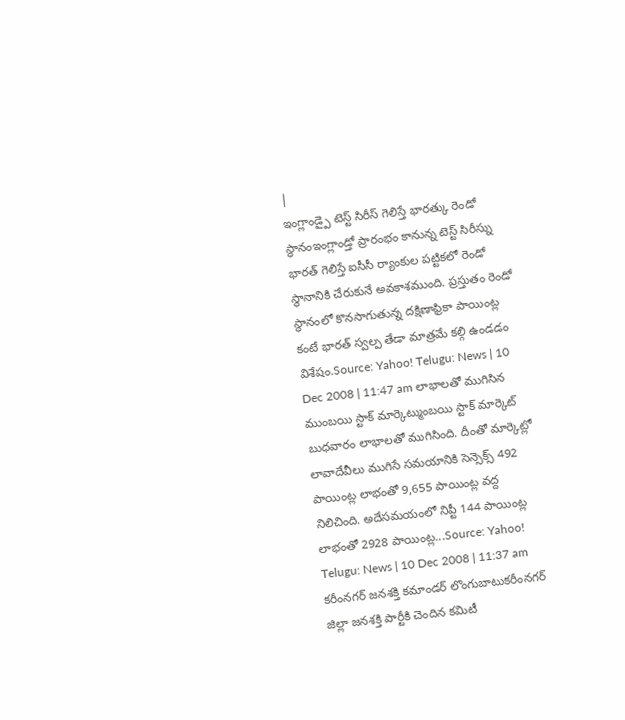|
ఇంగ్లాండ్పై టెస్ట్ సిరీస్ గెలిస్తే భారత్కు రెండో స్థానంఇంగ్లాండ్తో ప్రారంభం కానున్న టెస్ట్ సిరీస్ను భారత్ గెలిస్తే ఐసీసీ ర్యాంకుల పట్టికలో రెండో స్థానానికి చేరుకునే అవకాశముంది. ప్రస్తుతం రెండో స్థానంలో కొనసాగుతున్న దక్షిణాఫ్రికా పాయింట్ల కంటే భారత్ స్వల్ప తేడా మాత్రమే కల్గి ఉండడం విశేషం.Source: Yahoo! Telugu: News | 10 Dec 2008 | 11:47 am లాభాలతో ముగిసిన ముంబయి స్టాక్ మార్కెట్ముంబయి స్టాక్ మార్కెట్ బుధవారం లాభాలతో ముగిసింది. దీంతో మార్కెట్లో లావాదేవీలు ముగిసే సమయానికి సెన్సెక్స్ 492 పాయింట్ల లాభంతో 9,655 పాయింట్ల వద్ద నిలిచింది. అదేసమయంలో నిప్టీ 144 పాయింట్ల లాభంతో 2928 పాయింట్ల...Source: Yahoo! Telugu: News | 10 Dec 2008 | 11:37 am కరీంనగర్ జనశక్తి కమాండర్ లొంగుబాటుకరీంనగర్ జిల్లా జనశక్తి పార్టీకి చెందిన కమిటీ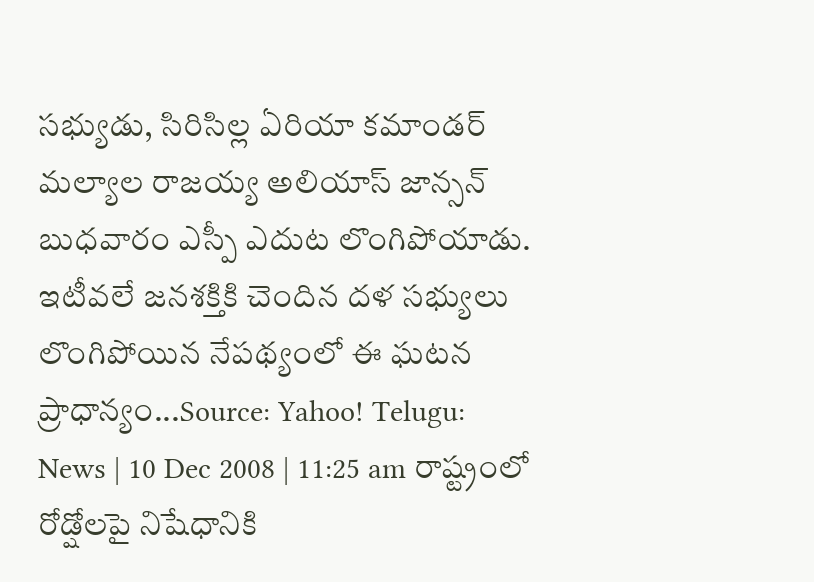సభ్యుడు, సిరిసిల్ల ఏరియా కమాండర్ మల్యాల రాజయ్య అలియాస్ జాన్సన్ బుధవారం ఎస్పీ ఎదుట లొంగిపోయాడు. ఇటీవలే జనశక్తికి చెందిన దళ సభ్యులు లొంగిపోయిన నేపథ్యంలో ఈ ఘటన ప్రాధాన్యం...Source: Yahoo! Telugu: News | 10 Dec 2008 | 11:25 am రాష్ట్రంలో రోడ్షోలపై నిషేధానికి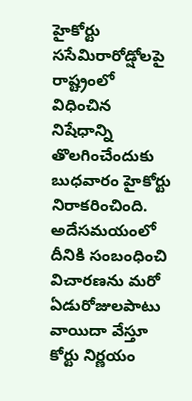హైకోర్టు ససేమిరారోడ్షోలపై రాష్ట్రంలో విధించిన నిషేధాన్ని తొలగించేందుకు బుధవారం హైకోర్టు నిరాకరించింది. అదేసమయంలో దీనికి సంబంధించి విచారణను మరో ఏడురోజులపాటు వాయిదా వేస్తూ కోర్టు నిర్ణయం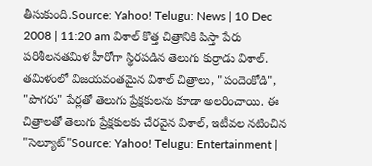తీసుకుంది.Source: Yahoo! Telugu: News | 10 Dec 2008 | 11:20 am విశాల్ కొత్త చిత్రానికి పిస్తా పేరు పరిశీలనతమిళ హీరోగా స్థిరపడిన తెలుగు కుర్రాడు విశాల్. తమిళంలో విజయవంతమైన విశాల్ చిత్రాలు, "పందెంకోడి", "పొగరు" పేర్లతో తెలుగు ప్రేక్షకులను కూడా అలరించాయి. ఈ చిత్రాలతో తెలుగు ప్రేక్షకులకు చేరవైన విశాల్, ఇటీవల నటించిన "సెల్యూట్"Source: Yahoo! Telugu: Entertainment |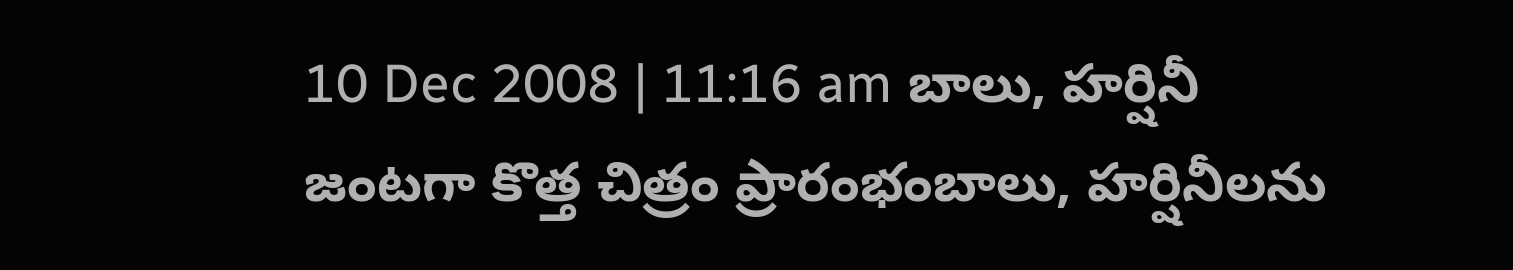10 Dec 2008 | 11:16 am బాలు, హర్షినీ జంటగా కొత్త చిత్రం ప్రారంభంబాలు, హర్షినీలను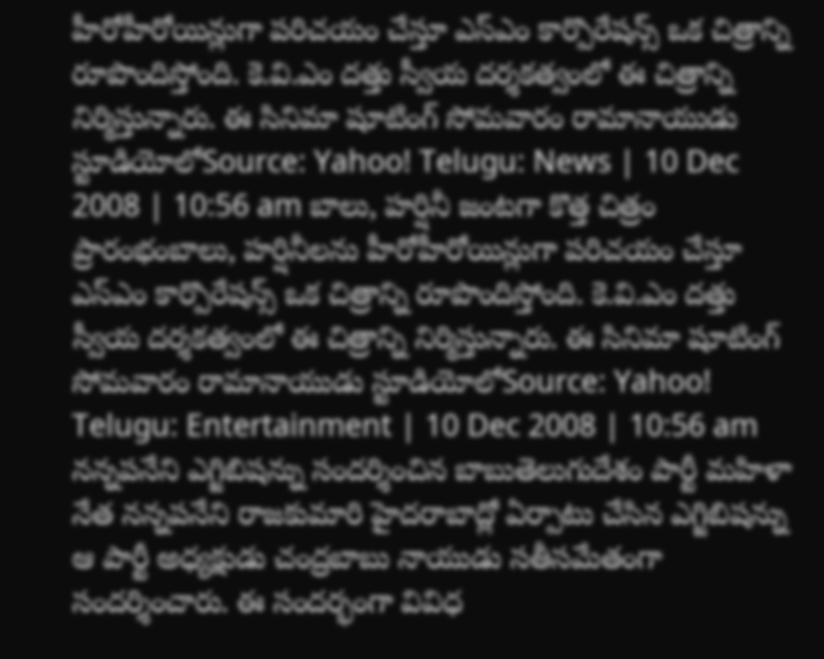హీరోహీరోయిన్లుగా పరిచయం చేస్తూ ఎస్ఎం కార్పొరేషన్స్ ఒక చిత్రాన్ని రూపొందిస్తోంది. కె.వి.ఎం దత్తు స్వీయ దర్శకత్వంలో ఈ చిత్రాన్ని నిర్మిస్తున్నారు. ఈ సినిమా షూటింగ్ సోమవారం రామానాయుడు స్టూడియోలోSource: Yahoo! Telugu: News | 10 Dec 2008 | 10:56 am బాలు, హర్షినీ జంటగా కొత్త చిత్రం ప్రారంభంబాలు, హర్షినీలను హీరోహీరోయిన్లుగా పరిచయం చేస్తూ ఎస్ఎం కార్పొరేషన్స్ ఒక చిత్రాన్ని రూపొందిస్తోంది. కె.వి.ఎం దత్తు స్వీయ దర్శకత్వంలో ఈ చిత్రాన్ని నిర్మిస్తున్నారు. ఈ సినిమా షూటింగ్ సోమవారం రామానాయుడు స్టూడియోలోSource: Yahoo! Telugu: Entertainment | 10 Dec 2008 | 10:56 am నన్నపనేని ఎగ్జిబిషన్ను సందర్శించిన బాబుతెలుగుదేశం పార్టీ మహిళా నేత నన్నపనేని రాజకుమారి హైదరాబాద్లో ఏర్పాటు చేసిన ఎగ్జిబిషన్ను ఆ పార్టీ అధ్యక్షుడు చంద్రబాబు నాయుడు సతీసమేతంగా సందర్శించారు. ఈ సందర్భంగా వివిధ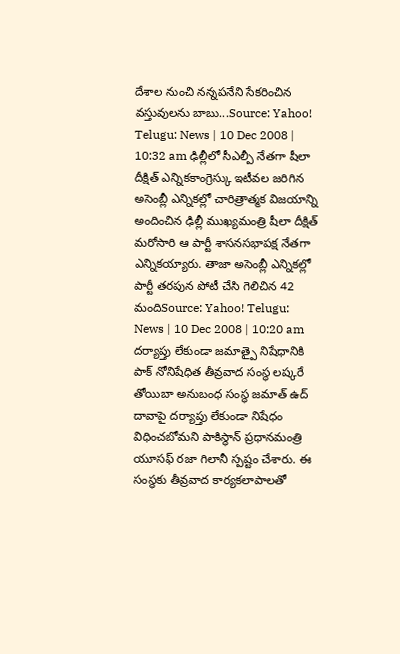దేశాల నుంచి నన్నపనేని సేకరించిన వస్తువులను బాబు...Source: Yahoo! Telugu: News | 10 Dec 2008 | 10:32 am ఢిల్లీలో సీఎల్పీ నేతగా షీలా దీక్షిత్ ఎన్నికకాంగ్రెస్కు ఇటీవల జరిగిన అసెంబ్లీ ఎన్నికల్లో చారిత్రాత్మక విజయాన్ని అందించిన ఢిల్లీ ముఖ్యమంత్రి షీలా దీక్షిత్ మరోసారి ఆ పార్టీ శాసనసభాపక్ష నేతగా ఎన్నికయ్యారు. తాజా అసెంబ్లీ ఎన్నికల్లో పార్టీ తరపున పోటీ చేసి గెలిచిన 42 మందిSource: Yahoo! Telugu: News | 10 Dec 2008 | 10:20 am దర్యాప్తు లేకుండా జమాత్పై నిషేధానికి పాక్ నోనిషేధిత తీవ్రవాద సంస్థ లష్కరే తోయిబా అనుబంధ సంస్థ జమాత్ ఉద్ దావాపై దర్యాప్తు లేకుండా నిషేధం విధించబోమని పాకిస్థాన్ ప్రధానమంత్రి యూసఫ్ రజా గిలానీ స్పష్టం చేశారు. ఈ సంస్థకు తీవ్రవాద కార్యకలాపాలతో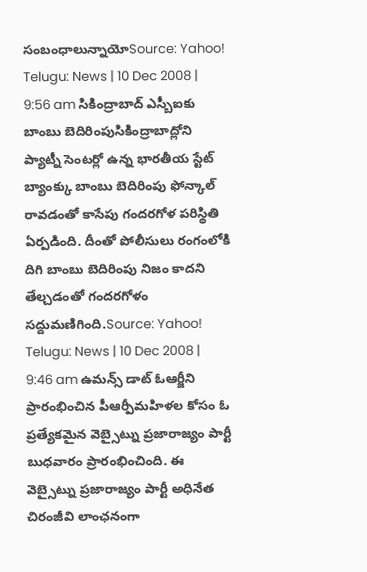సంబంధాలున్నాయోSource: Yahoo! Telugu: News | 10 Dec 2008 | 9:56 am సికింద్రాబాద్ ఎస్బీఐకు బాంబు బెదిరింపుసికింద్రాబాద్లోని ప్యాట్నీ సెంటర్లో ఉన్న భారతీయ స్టేట్ బ్యాంక్కు బాంబు బెదిరింపు ఫోన్కాల్ రావడంతో కాసేపు గందరగోళ పరిస్థితి ఏర్పడింది. దీంతో పోలీసులు రంగంలోకి దిగి బాంబు బెదిరింపు నిజం కాదని తేల్చడంతో గందరగోళం సద్దుమణిగింది.Source: Yahoo! Telugu: News | 10 Dec 2008 | 9:46 am ఉమన్స్ డాట్ ఓఆర్జీని ప్రారంభించిన పీఆర్పీమహిళల కోసం ఓ ప్రత్యేకమైన వెబ్సైట్ను ప్రజారాజ్యం పార్టీ బుధవారం ప్రారంభించింది. ఈ వెబ్సైట్ను ప్రజారాజ్యం పార్టీ అధినేత చిరంజీవి లాంఛనంగా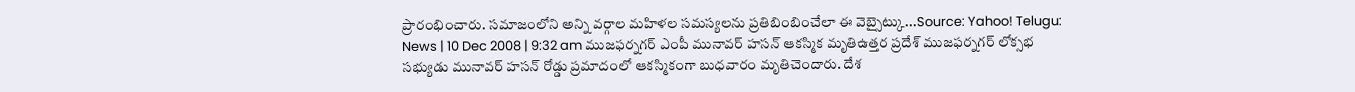ప్రారంభించారు. సమాజంలోని అన్ని వర్గాల మహిళల సమస్యలను ప్రతిబింబించేలా ఈ వెబ్సైట్కు...Source: Yahoo! Telugu: News | 10 Dec 2008 | 9:32 am ముజఫర్నగర్ ఎంపీ మునావర్ హసన్ ఆకస్మిక మృతిఉత్తర ప్రదేశ్ ముజఫర్నగర్ లోక్సభ సభ్యుడు మునావర్ హసన్ రోడ్డు ప్రమాదంలో ఆకస్మికంగా బుధవారం మృతిచెందారు. దేశ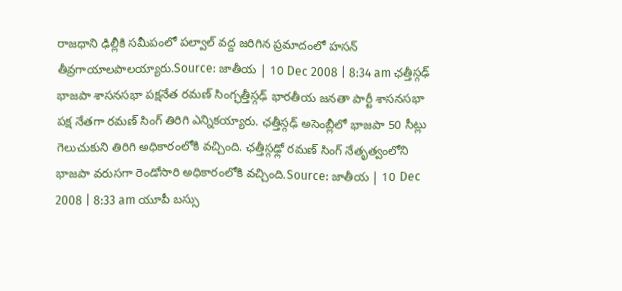రాజధాని ఢిల్లీకి సమీపంలో పల్వాల్ వద్ద జరిగిన ప్రమాదంలో హసన్ తీవ్రగాయాలపాలయ్యారు.Source: జాతీయ | 10 Dec 2008 | 8:34 am ఛత్తీస్గఢ్ భాజపా శాసనసభా పక్షనేత రమణ్ సింగ్ఛత్తీస్గఢ్ భారతీయ జనతా పార్టీ శాసనసభా పక్ష నేతగా రమణ్ సింగ్ తిరిగి ఎన్నికయ్యారు. ఛత్తీస్గఢ్ అసెంబ్లీలో భాజపా 50 సీట్లు గెలుచుకుని తిరిగి అధికారంలోకి వచ్చింది. ఛత్తీస్గఢ్లో రమణ్ సింగ్ నేతృత్వంలోని భాజపా వరుసగా రెండోసారి అధికారంలోకి వచ్చింది.Source: జాతీయ | 10 Dec 2008 | 8:33 am యూపీ బస్సు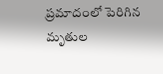ప్రమాదంలో పెరిగిన మృతుల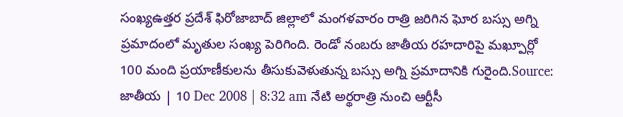సంఖ్యఉత్తర ప్రదేశ్ ఫిరోజాబాద్ జిల్లాలో మంగళవారం రాత్రి జరిగిన ఘోర బస్సు అగ్ని ప్రమాదంలో మృతుల సంఖ్య పెరిగింది. రెండో నంబరు జాతీయ రహదారిపై మఖ్పూర్లో 100 మంది ప్రయాణీకులను తీసుకువెళుతున్న బస్సు అగ్ని ప్రమాదానికి గురైంది.Source: జాతీయ | 10 Dec 2008 | 8:32 am నేటి అర్థరాత్రి నుంచి ఆర్టీసీ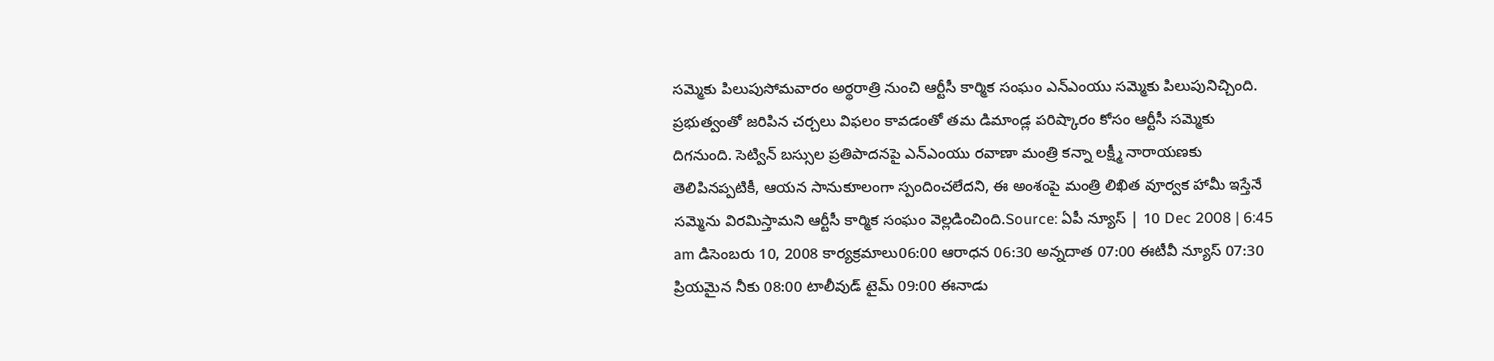సమ్మెకు పిలుపుసోమవారం అర్థరాత్రి నుంచి ఆర్టీసీ కార్మిక సంఘం ఎన్ఎంయు సమ్మెకు పిలుపునిచ్చింది. ప్రభుత్వంతో జరిపిన చర్చలు విఫలం కావడంతో తమ డిమాండ్ల పరిష్కారం కోసం ఆర్టీసీ సమ్మెకు దిగనుంది. సెట్విన్ బస్సుల ప్రతిపాదనపై ఎన్ఎంయు రవాణా మంత్రి కన్నా లక్ష్మీ నారాయణకు తెలిపినప్పటికీ, ఆయన సానుకూలంగా స్పందించలేదని, ఈ అంశంపై మంత్రి లిఖిత వూర్వక హామీ ఇస్తేనే సమ్మెను విరమిస్తామని ఆర్టీసీ కార్మిక సంఘం వెల్లడించింది.Source: ఏపీ న్యూస్ | 10 Dec 2008 | 6:45 am డిసెంబరు 10, 2008 కార్యక్రమాలు06:00 ఆరాధన 06:30 అన్నదాత 07:00 ఈటీవీ న్యూస్ 07:30 ప్రియమైన నీకు 08:00 టాలీవుడ్ టైమ్ 09:00 ఈనాడు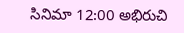సినిమా 12:00 అభిరుచి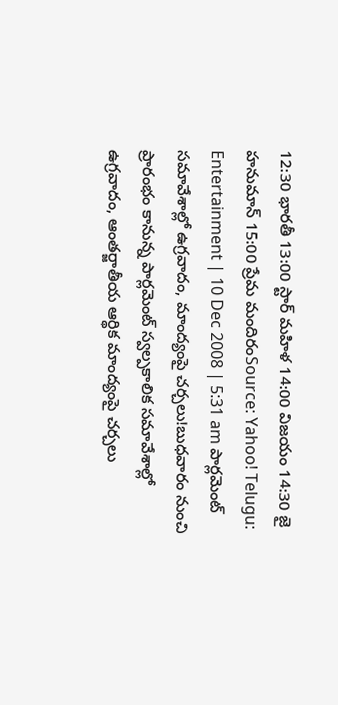12:30 భారతీ 13:00 స్టార్ మహిళ 14:00 విజయం 14:30 జై హనుమాన్ 15:00 ప్రేమ మందిరంSource: Yahoo! Telugu: Entertainment | 10 Dec 2008 | 5:31 am పార్లమెంట్ సమావేశాల్లో ఉగ్రవాదం, మాంద్యంపై చర్చలు!బుధవారం నుంచి ప్రారంభం కానున్న పార్లమెంట్ స్వల్పకాలిక సమావేశాల్లో ఉగ్రవాదం, ఆంతర్జాతీయ ఆర్థిక మాంద్యంపై చర్చలు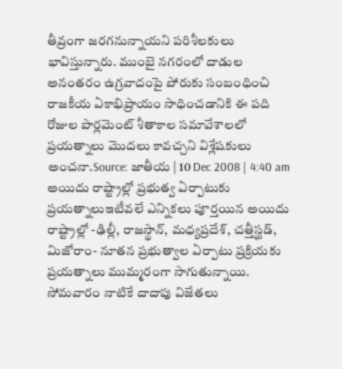తీవ్రంగా జరగనున్నాయని పరిశీలకులు భావిస్తున్నారు. ముంబై నగరంలో దాడుల అనంతరం ఉగ్రవాదంపై పోరుకు సంబంధించి రాజకీయ ఏకాభిప్రాయం సాధించడానికి ఈ పది రోజుల పార్లమెంట్ శీతాకాల సమావేశాలలో ప్రయత్నాలు మొదలు కావచ్చని విశ్లేషకులు అంచనా.Source: జాతీయ | 10 Dec 2008 | 4:40 am అయిదు రాష్ట్రాల్లో ప్రభుత్వ ఏర్పాటుకు ప్రయత్నాలుఇటీవలే ఎన్నికలు పూర్తయిన అయిదు రాష్ట్రాల్లో -ఢిల్లీ, రాజస్థాన్, మధ్యప్రదేశ్, చత్తీస్ఘడ్, మిజోరాం- నూతన ప్రభుత్వాల ఏర్పాటు ప్రక్రియకు ప్రయత్నాలు ముమ్మరంగా సాగుతున్నాయి. సోమవారం నాటికే దాదాపు విజేతలు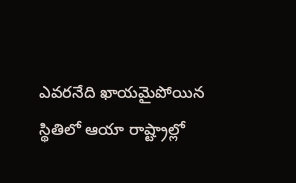ఎవరనేది ఖాయమైపోయిన స్థితిలో ఆయా రాష్ట్రాల్లో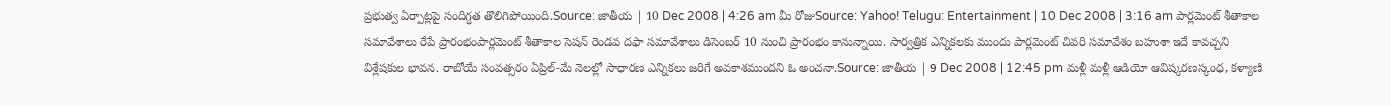ప్రభుత్వ ఏర్పాట్లపై సందిగ్ధత తొలిగిపోయింది.Source: జాతీయ | 10 Dec 2008 | 4:26 am మీ రోజుSource: Yahoo! Telugu: Entertainment | 10 Dec 2008 | 3:16 am పార్లమెంట్ శీతాకాల సమావేశాలు రేపే ప్రారంభంపార్లమెంట్ శీతాకాల సెషన్ రెండవ దఫా సమావేశాలు డిసెంబర్ 10 నుంచి ప్రారంభం కానున్నాయి. సార్వత్రిక ఎన్నికలకు ముందు పార్లమెంట్ చివరి సమావేశం బహుశా ఇదే కావచ్చని విశ్లేషకుల భావన. రాబోయే సంవత్సరం ఏప్రిల్-మే నెలల్లో సాధారణ ఎన్నికలు జరిగే అవకాశముందని ఓ అంచనా.Source: జాతీయ | 9 Dec 2008 | 12:45 pm మళ్లీ మళ్లీ ఆడియో ఆవిష్కరణస్కంధ, కళ్యాణి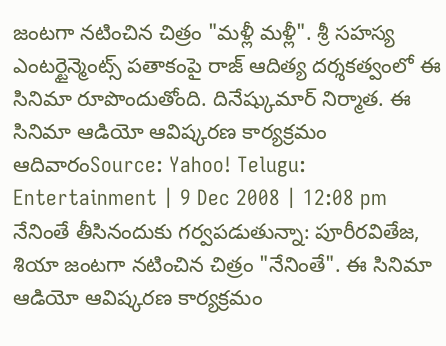జంటగా నటించిన చిత్రం "మళ్లీ మళ్లీ". శ్రీ సహస్య ఎంటర్టైన్మెంట్స్ పతాకంపై రాజ్ ఆదిత్య దర్శకత్వంలో ఈ సినిమా రూపొందుతోంది. దినేష్కుమార్ నిర్మాత. ఈ సినిమా ఆడియో ఆవిష్కరణ కార్యక్రమం ఆదివారంSource: Yahoo! Telugu: Entertainment | 9 Dec 2008 | 12:08 pm నేనింతే తీసినందుకు గర్వపడుతున్నా: పూరీరవితేజ, శియా జంటగా నటించిన చిత్రం "నేనింతే". ఈ సినిమా ఆడియో ఆవిష్కరణ కార్యక్రమం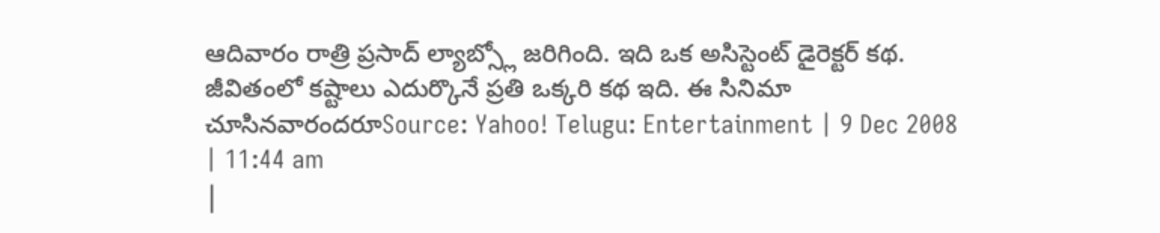ఆదివారం రాత్రి ప్రసాద్ ల్యాబ్స్లో జరిగింది. ఇది ఒక అసిస్టెంట్ డైరెక్టర్ కథ. జీవితంలో కష్టాలు ఎదుర్కొనే ప్రతి ఒక్కరి కథ ఇది. ఈ సినిమా చూసినవారందరూSource: Yahoo! Telugu: Entertainment | 9 Dec 2008 | 11:44 am
|